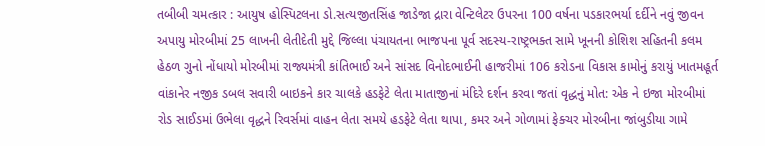તબીબી ચમત્કાર : આયુષ હોસ્પિટલના ડો.સત્યજીતસિંહ જાડેજા દ્રારા વેન્ટિલેટર ઉપરના 100 વર્ષના પડકારભર્યા દર્દીને નવું જીવન અપાયુ મોરબીમાં 25 લાખની લેતીદેતી મુદ્દે જિલ્લા પંચાયતના ભાજપના પૂર્વ સદસ્ય-રાષ્ટ્રભક્ત સામે ખૂનની કોશિશ સહિતની કલમ હેઠળ ગુનો નોંધાયો મોરબીમાં રાજ્યમંત્રી કાંતિભાઈ અને સાંસદ વિનોદભાઈની હાજરીમાં 106 કરોડના વિકાસ કામોનું કરાયું ખાતમહૂર્ત વાંકાનેર નજીક ડબલ સવારી બાઇકને કાર ચાલકે હડફેટે લેતા માતાજીનાં મંદિરે દર્શન કરવા જતાં વૃદ્ધનું મોત: એક ને ઇજા મોરબીમાં રોડ સાઈડમાં ઉભેલા વૃદ્ધને રિવર્સમાં વાહન લેતા સમયે હડફેટે લેતા થાપા, કમર અને ગોળામાં ફેક્ચર મોરબીના જાંબુડીયા ગામે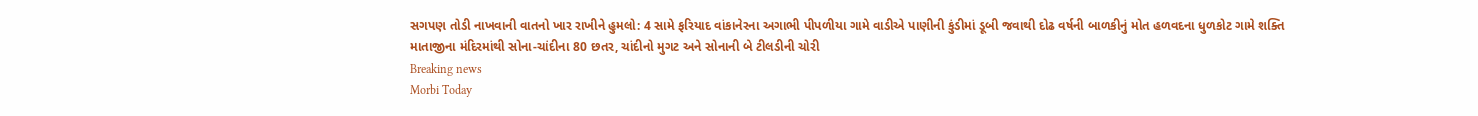સગપણ તોડી નાખવાની વાતનો ખાર રાખીને હુમલો: 4 સામે ફરિયાદ વાંકાનેરના અગાભી પીપળીયા ગામે વાડીએ પાણીની કુંડીમાં ડૂબી જવાથી દોઢ વર્ષની બાળકીનું મોત હળવદના ધુળકોટ ગામે શક્તિ માતાજીના મંદિરમાંથી સોના-ચાંદીના 80 છતર, ચાંદીનો મુગટ અને સોનાની બે ટીલડીની ચોરી
Breaking news
Morbi Today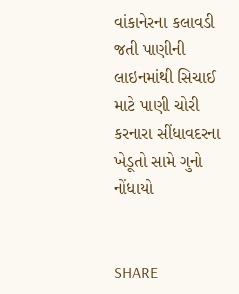વાંકાનેરના કલાવડી જતી પાણીની લાઇનમાંથી સિચાઈ માટે પાણી ચોરી કરનારા સીંધાવદરના ખેડૂતો સામે ગુનો નોંધાયો


SHARE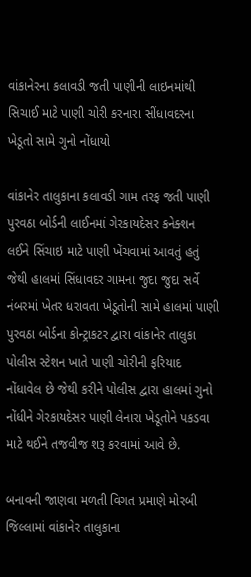વાંકાનેરના કલાવડી જતી પાણીની લાઇનમાંથી સિચાઈ માટે પાણી ચોરી કરનારા સીંધાવદરના ખેડૂતો સામે ગુનો નોંધાયો

વાંકાનેર તાલુકાના કલાવડી ગામ તરફ જતી પાણી પુરવઠા બોર્ડની લાઈનમાં ગેરકાયદેસર કનેક્શન લઈને સિંચાઇ માટે પાણી ખેંચવામાં આવતું હતું જેથી હાલમાં સિંધાવદર ગામના જુદા જુદા સર્વે નંબરમાં ખેતર ધરાવતા ખેડૂતોની સામે હાલમાં પાણી પુરવઠા બોર્ડના કોન્ટ્રાકટર દ્વારા વાંકાનેર તાલુકા પોલીસ સ્ટેશન ખાતે પાણી ચોરીની ફરિયાદ નોંધાવેલ છે જેથી કરીને પોલીસ દ્વારા હાલમાં ગુનો નોંધીને ગેરકાયદેસર પાણી લેનારા ખેડૂતોને પકડવા માટે થઈને તજવીજ શરૂ કરવામાં આવે છે.

બનાવની જાણવા મળતી વિગત પ્રમાણે મોરબી જિલ્લામાં વાંકાનેર તાલુકાના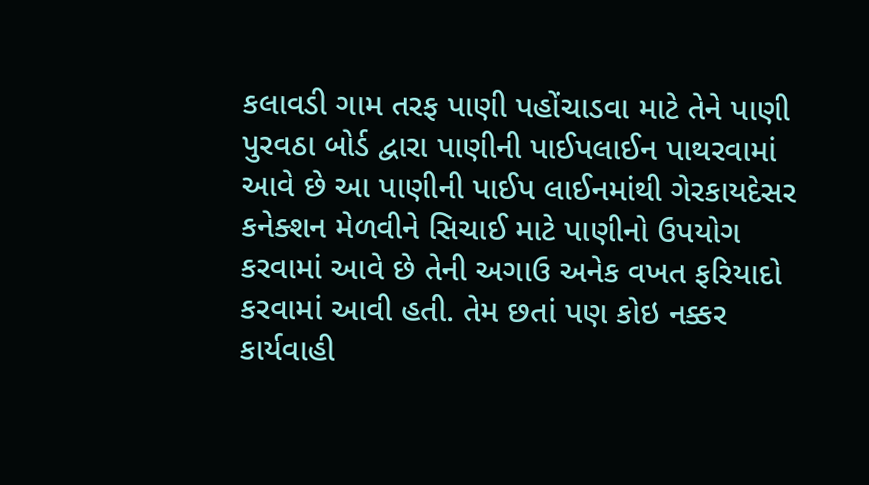કલાવડી ગામ તરફ પાણી પહોંચાડવા માટે તેને પાણી પુરવઠા બોર્ડ દ્વારા પાણીની પાઈપલાઈન પાથરવામાં આવે છે આ પાણીની પાઈપ લાઈનમાંથી ગેરકાયદેસર કનેક્શન મેળવીને સિચાઈ માટે પાણીનો ઉપયોગ કરવામાં આવે છે તેની અગાઉ અનેક વખત ફરિયાદો કરવામાં આવી હતી. તેમ છતાં પણ કોઇ નક્કર કાર્યવાહી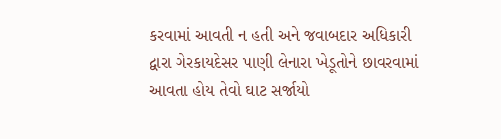કરવામાં આવતી ન હતી અને જવાબદાર અધિકારી દ્વારા ગેરકાયદેસર પાણી લેનારા ખેડૂતોને છાવરવામાં આવતા હોય તેવો ઘાટ સર્જાયો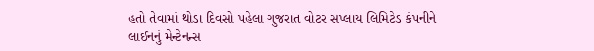હતો તેવામાં થોડા દિવસો પહેલા ગુજરાત વોટર સપ્લાય લિમિટેડ કંપનીને લાઈનનું મેન્ટેનન્સ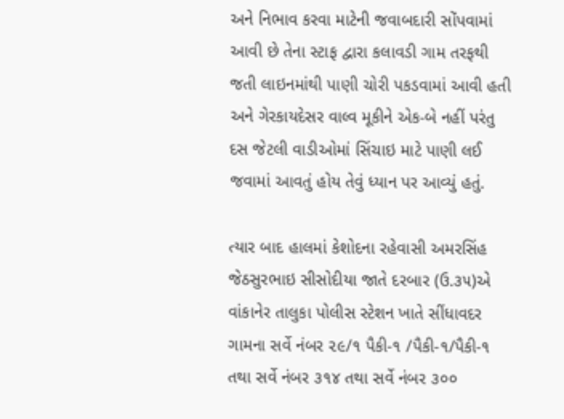અને નિભાવ કરવા માટેની જવાબદારી સોંપવામાં આવી છે તેના સ્ટાફ દ્વારા કલાવડી ગામ તરફથી જતી લાઇનમાંથી પાણી ચોરી પકડવામાં આવી હતી અને ગેરકાયદેસર વાલ્વ મૂકીને એક-બે નહીં પરંતુ દસ જેટલી વાડીઓમાં સિંચાઇ માટે પાણી લઈ જવામાં આવતું હોય તેવું ધ્યાન પર આવ્યું હતું.

ત્યાર બાદ હાલમાં કેશોદના રહેવાસી અમરસિંહ જેઠસુરભાઇ સીસોદીયા જાતે દરબાર (ઉ.૩૫)એ વાંકાનેર તાલુકા પોલીસ સ્ટેશન ખાતે સીંધાવદર ગામના સર્વે નંબર ૨૯/૧ પૈકી-૧ /પૈકી-૧/પૈકી-૧ તથા સર્વે નંબર ૩૧૪ તથા સર્વે નંબર ૩૦૦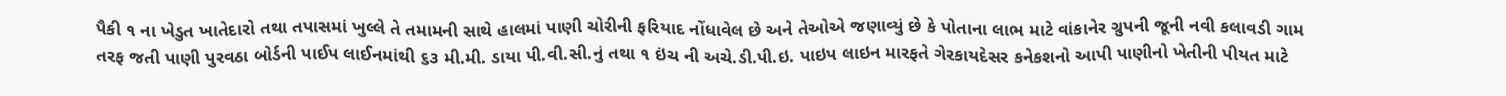પૈકી ૧ ના ખેડુત ખાતેદારો તથા તપાસમાં ખુલ્લે તે તમામની સાથે હાલમાં પાણી ચોરીની ફરિયાદ નોંધાવેલ છે અને તેઓએ જણાવ્યું છે કે પોતાના લાભ માટે વાંકાનેર ગ્રુપની જૂની નવી કલાવડી ગામ તરફ જતી પાણી પુરવઠા બોર્ડની પાઈપ લાઈનમાંથી ૬૩ મી.મી. ડાયા પી.વી.સી.નું તથા ૧ ઇંચ ની અચે.ડી.પી.ઇ. પાઇપ લાઇન મારફતે ગેરકાયદેસર કનેકશનો આપી પાણીનો ખેતીની પીયત માટે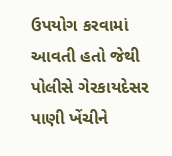ઉપયોગ કરવામાં આવતી હતો જેથી પોલીસે ગેરકાયદેસર પાણી ખેંચીને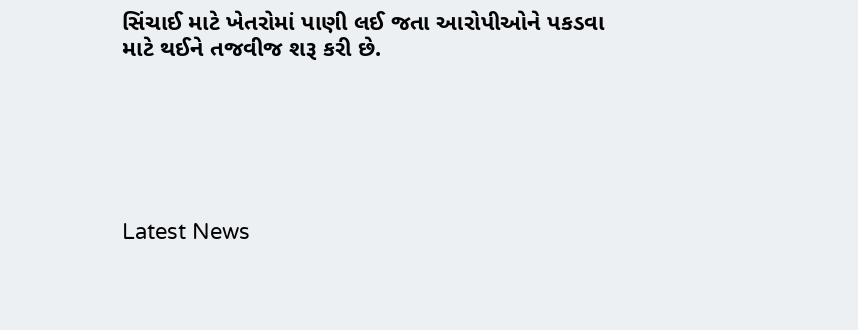સિંચાઈ માટે ખેતરોમાં પાણી લઈ જતા આરોપીઓને પકડવા માટે થઈને તજવીજ શરૂ કરી છે.






Latest News